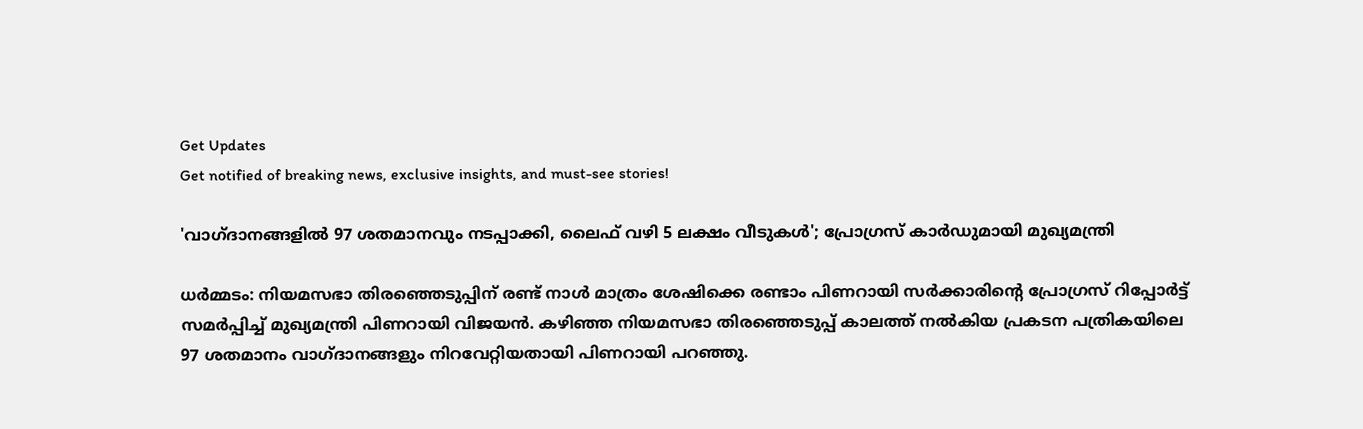Get Updates
Get notified of breaking news, exclusive insights, and must-see stories!

'വാഗ്‌ദാനങ്ങളിൽ 97 ശതമാനവും നടപ്പാക്കി, ലൈഫ് വഴി 5 ലക്ഷം വീടുകൾ'; പ്രോഗ്രസ് കാർഡുമായി മുഖ്യമന്ത്രി

ധർമ്മടം: നിയമസഭാ തിരഞ്ഞെടുപ്പിന് രണ്ട് നാൾ മാത്രം ശേഷിക്കെ രണ്ടാം പിണറായി സർക്കാരിന്റെ പ്രോഗ്രസ് റിപ്പോർട്ട് സമർപ്പിച്ച് മുഖ്യമന്ത്രി പിണറായി വിജയൻ. കഴിഞ്ഞ നിയമസഭാ തിരഞ്ഞെടുപ്പ് കാലത്ത് നൽകിയ പ്രകടന പത്രികയിലെ 97 ശതമാനം വാഗ്‌ദാനങ്ങളും നിറവേറ്റിയതായി പിണറായി പറഞ്ഞു.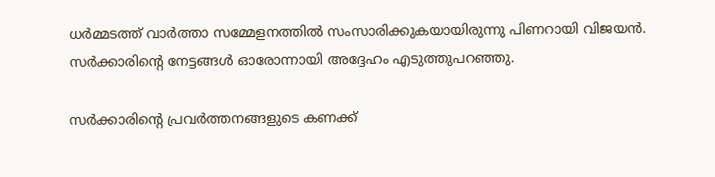ധർമ്മടത്ത് വാർത്താ സമ്മേളനത്തിൽ സംസാരിക്കുകയായിരുന്നു പിണറായി വിജയൻ. സർക്കാരിന്റെ നേട്ടങ്ങൾ ഓരോന്നായി അദ്ദേഹം എടുത്തുപറഞ്ഞു.

സർക്കാരിന്റെ പ്രവർത്തനങ്ങളുടെ കണക്ക്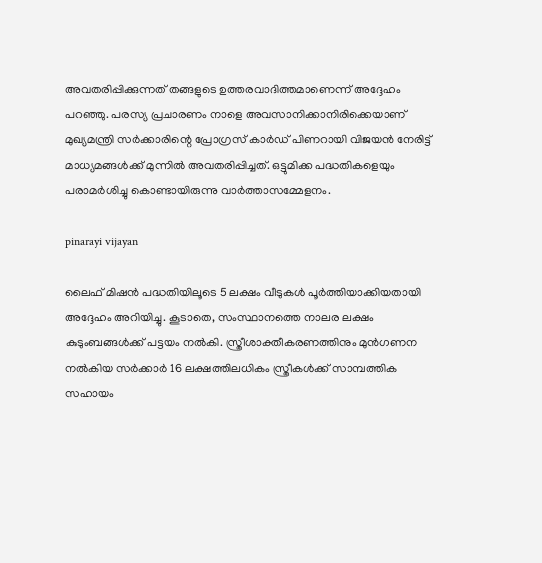അവതരിപ്പിക്കുന്നത് തങ്ങളുടെ ഉത്തരവാദിത്തമാണെന്ന് അദ്ദേഹം പറഞ്ഞു. പരസ്യ പ്രചാരണം നാളെ അവസാനിക്കാനിരിക്കെയാണ് മുഖ്യമന്ത്രി സര്‍ക്കാരിന്റെ പ്രോഗ്രസ് കാര്‍ഡ് പിണറായി വിജയൻ നേരിട്ട് മാധ്യമങ്ങൾക്ക് മുന്നിൽ അവതരിപ്പിച്ചത്. ഒട്ടുമിക്ക പദ്ധതികളെയും പരാമർശിച്ചു കൊണ്ടായിരുന്നു വാർത്താസമ്മേളനം.

pinarayi vijayan

ലൈഫ് മിഷൻ പദ്ധതിയിലൂടെ 5 ലക്ഷം വീടുകൾ പൂർത്തിയാക്കിയതായി അദ്ദേഹം അറിയിച്ചു. കൂടാതെ, സംസ്ഥാനത്തെ നാലര ലക്ഷം കുടുംബങ്ങൾക്ക് പട്ടയം നൽകി. സ്ത്രീശാക്തീകരണത്തിനും മുൻഗണന നൽകിയ സർക്കാർ 16 ലക്ഷത്തിലധികം സ്ത്രീകൾക്ക് സാമ്പത്തിക സഹായം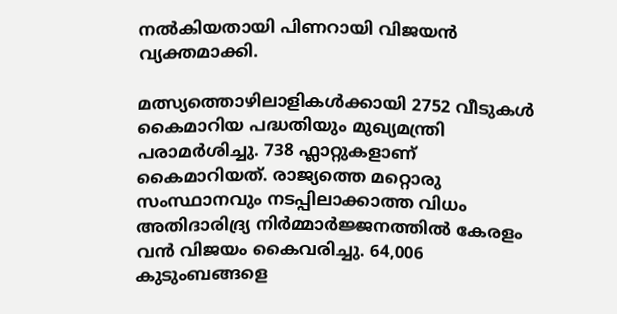നൽകിയതായി പിണറായി വിജയൻ വ്യക്തമാക്കി.

മത്സ്യത്തൊഴിലാളികൾക്കായി 2752 വീടുകൾ കൈമാറിയ പദ്ധതിയും മുഖ്യമന്ത്രി പരാമർശിച്ചു. 738 ഫ്ലാറ്റുകളാണ് കൈമാറിയത്. രാജ്യത്തെ മറ്റൊരു സംസ്ഥാനവും നടപ്പിലാക്കാത്ത വിധം അതിദാരിദ്ര്യ നിർമ്മാർജ്ജനത്തിൽ കേരളം വൻ വിജയം കൈവരിച്ചു. 64,006 കുടുംബങ്ങളെ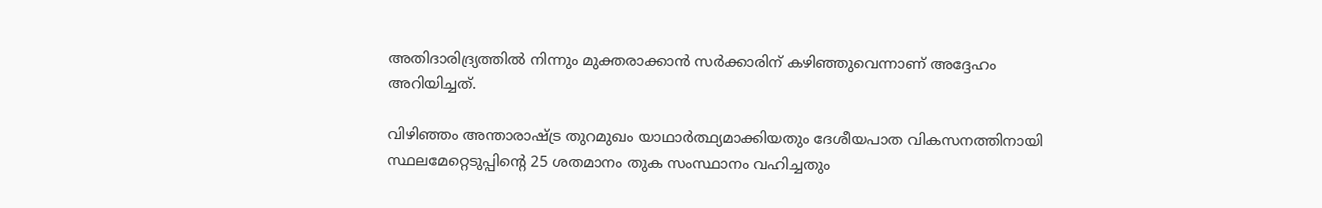അതിദാരിദ്ര്യത്തിൽ നിന്നും മുക്തരാക്കാൻ സർക്കാരിന് കഴിഞ്ഞുവെന്നാണ് അദ്ദേഹം അറിയിച്ചത്.

വിഴിഞ്ഞം അന്താരാഷ്ട്ര തുറമുഖം യാഥാർത്ഥ്യമാക്കിയതും ദേശീയപാത വികസനത്തിനായി സ്ഥലമേറ്റെടുപ്പിന്റെ 25 ശതമാനം തുക സംസ്ഥാനം വഹിച്ചതും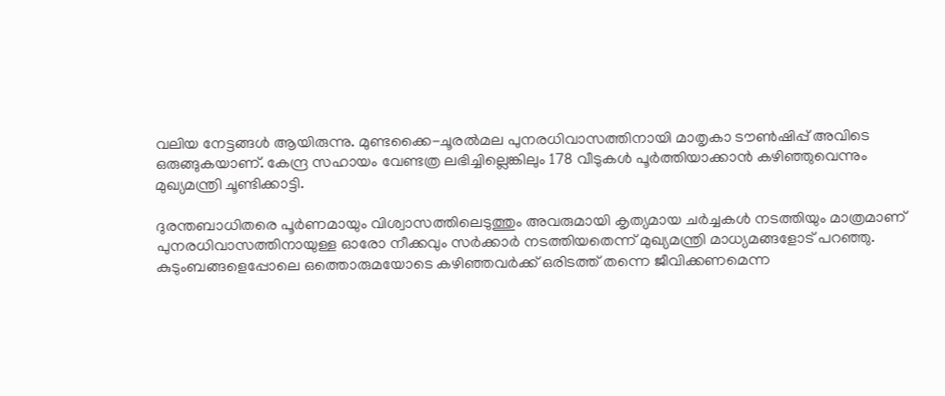വലിയ നേട്ടങ്ങൾ ആയിരുന്നു. മുണ്ടക്കൈ-ചൂരൽമല പുനരധിവാസത്തിനായി മാതൃകാ ടൗൺഷിപ്പ് അവിടെ ഒരുങ്ങുകയാണ്. കേന്ദ്ര സഹായം വേണ്ടത്ര ലഭിച്ചില്ലെങ്കിലും 178 വീടുകൾ പൂർത്തിയാക്കാൻ കഴിഞ്ഞുവെന്നും മുഖ്യമന്ത്രി ചൂണ്ടിക്കാട്ടി.

ദുരന്തബാധിതരെ പൂർണമായും വിശ്വാസത്തിലെടുത്തും അവരുമായി കൃത്യമായ ചർച്ചകൾ നടത്തിയും മാത്രമാണ് പുനരധിവാസത്തിനായുള്ള ഓരോ നീക്കവും സർക്കാർ നടത്തിയതെന്ന് മുഖ്യമന്ത്രി മാധ്യമങ്ങളോട് പറഞ്ഞു. കുടുംബങ്ങളെപ്പോലെ ഒത്തൊരുമയോടെ കഴിഞ്ഞവർക്ക് ഒരിടത്ത് തന്നെ ജീവിക്കണമെന്ന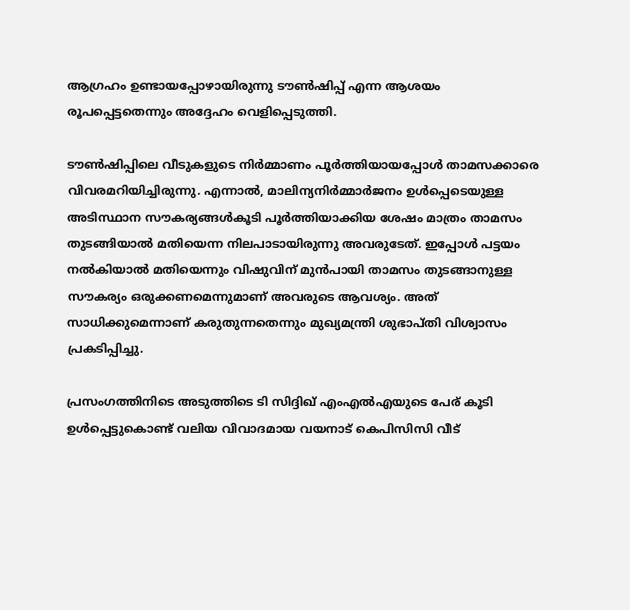ആഗ്രഹം ഉണ്ടായപ്പോഴായിരുന്നു ടൗൺഷിപ്പ് എന്ന ആശയം രൂപപ്പെട്ടതെന്നും അദ്ദേഹം വെളിപ്പെടുത്തി.

ടൗൺഷിപ്പിലെ വീടുകളുടെ നിർമ്മാണം പൂർത്തിയായപ്പോൾ താമസക്കാരെ വിവരമറിയിച്ചിരുന്നു. എന്നാൽ, മാലിന്യനിർമ്മാർജനം ഉൾപ്പെടെയുള്ള അടിസ്ഥാന സൗകര്യങ്ങൾകൂടി പൂർത്തിയാക്കിയ ശേഷം മാത്രം താമസം തുടങ്ങിയാൽ മതിയെന്ന നിലപാടായിരുന്നു അവരുടേത്. ഇപ്പോൾ പട്ടയം നൽകിയാൽ മതിയെന്നും വിഷുവിന് മുൻപായി താമസം തുടങ്ങാനുള്ള സൗകര്യം ഒരുക്കണമെന്നുമാണ് അവരുടെ ആവശ്യം. അത് സാധിക്കുമെന്നാണ് കരുതുന്നതെന്നും മുഖ്യമന്ത്രി ശുഭാപ്‌തി വിശ്വാസം പ്രകടിപ്പിച്ചു.

പ്രസംഗത്തിനിടെ അടുത്തിടെ ടി സിദ്ദിഖ് എംഎൽഎയുടെ പേര് കൂടി ഉൾപ്പെട്ടുകൊണ്ട് വലിയ വിവാദമായ വയനാട് കെപിസിസി വീട്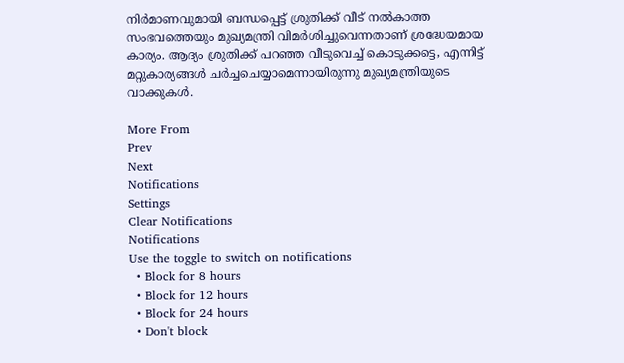നിർമാണവുമായി ബന്ധപ്പെട്ട് ശ്രുതിക്ക് വീട് നൽകാത്ത സംഭവത്തെയും മുഖ്യമന്ത്രി വിമർശിച്ചുവെന്നതാണ് ശ്രദ്ധേയമായ കാര്യം. ആദ്യം ശ്രുതിക്ക് പറഞ്ഞ വീടുവെച്ച് കൊടുക്കട്ടെ, എന്നിട്ട് മറ്റുകാര്യങ്ങൾ ചർച്ചചെയ്യാമെന്നായിരുന്നു മുഖ്യമന്ത്രിയുടെ വാക്കുകൾ.

More From
Prev
Next
Notifications
Settings
Clear Notifications
Notifications
Use the toggle to switch on notifications
  • Block for 8 hours
  • Block for 12 hours
  • Block for 24 hours
  • Don't block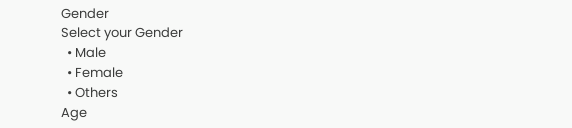Gender
Select your Gender
  • Male
  • Female
  • Others
Age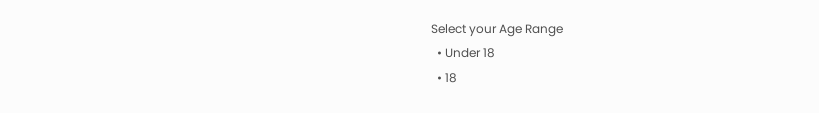Select your Age Range
  • Under 18
  • 18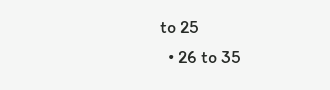to 25
  • 26 to 35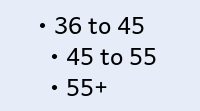• 36 to 45
  • 45 to 55
  • 55+